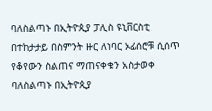ባለስልጣኑ በኢትዮጲያ ፓሊስ ዩኒቨርስቲ በተከታታይ በስምንት ዙር ለነባር ኦፊሰሮቹ ሲሰጥ የቆየውን ስልጠና ማጠናቀቁን አስታወቀ
ባለስልጣኑ በኢትዮጲያ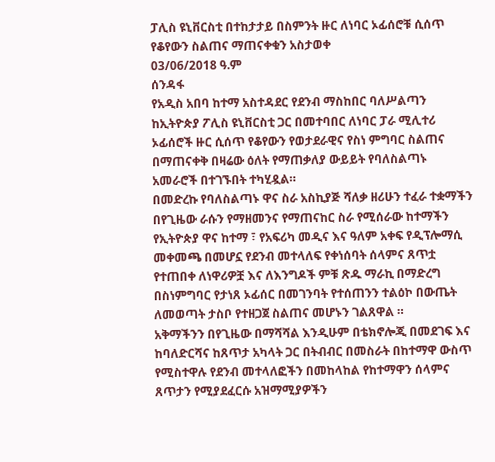ፓሊስ ዩኒቨርስቲ በተከታታይ በስምንት ዙር ለነባር ኦፊሰሮቹ ሲሰጥ የቆየውን ስልጠና ማጠናቀቁን አስታወቀ
03/06/2018 ዓ.ም
ሰንዳፋ
የአዲስ አበባ ከተማ አስተዳደር የደንብ ማስከበር ባለሥልጣን ከኢትዮጵያ ፖሊስ ዩኒቨርስቲ ጋር በመተባበር ለነባር ፓራ ሚሊተሪ ኦፊሰሮች ዙር ሲሰጥ የቆየውን የወታደራዊና የስነ ምግባር ስልጠና በማጠናቀቅ በዛሬው ዕለት የማጠቃለያ ውይይት የባለስልጣኑ አመራሮች በተገኙበት ተካሂዷል።
በመድረኩ የባለስልጣኑ ዋና ስራ አስኪያጅ ሻለቃ ዘሪሁን ተፈራ ተቋማችን በየጊዜው ራሱን የማዘመንና የማጠናከር ስራ የሚሰራው ከተማችን የኢትዮጵያ ዋና ከተማ ፣ የአፍሪካ መዲና እና ዓለም አቀፍ የዲፕሎማሲ መቀመጫ በመሆኗ የደንብ መተላለፍ የቀነሰባት ሰላምና ጸጥቷ የተጠበቀ ለነዋሪዎቿ እና ለእንግዶች ምቹ ጽዱ ማራኪ በማድረግ በስነምግባር የታነጸ ኦፊሰር በመገንባት የተሰጠንን ተልዕኮ በውጤት ለመወጣት ታስቦ የተዘጋጀ ስልጠና መሆኑን ገልጸዋል ።
አቅማችንን በየጊዜው በማሻሻል እንዲሁም በቴክኖሎጂ በመደገፍ እና ከባለድርሻና ከጸጥታ አካላት ጋር በትብብር በመስራት በከተማዋ ውስጥ የሚስተዋሉ የደንብ መተላለፎችን በመከላከል የከተማዋን ሰላምና ጸጥታን የሚያደፈርሱ አዝማሚያዎችን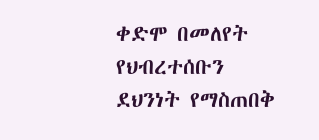ቀድሞ በመለየት የህብረተሰቡን ደህንነት የማስጠበቅ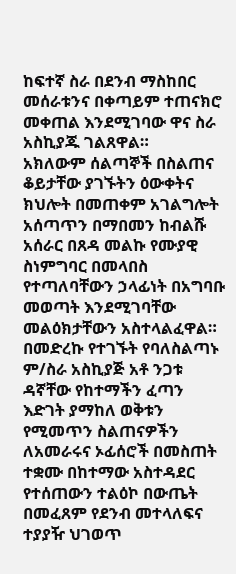ከፍተኛ ስራ በደንብ ማስከበር መሰራቱንና በቀጣይም ተጠናክሮ መቀጠል እንደሚገባው ዋና ስራ አስኪያጁ ገልጸዋል።
አክለውም ሰልጣኞች በስልጠና ቆይታቸው ያገኙትን ዕውቀትና ክህሎት በመጠቀም አገልግሎት አሰጣጥን በማበመን ከብልሹ አሰራር በጸዳ መልኩ የሙያዊ ስነምግባር በመላበስ የተጣለባቸውን ኃላፊነት በአግባቡ መወጣት እንደሚገባቸው መልዕክታቸውን አስተላልፈዋል።
በመድረኩ የተገኙት የባለስልጣኑ ም/ስራ አስኪያጅ አቶ ንጋቱ ዳኛቸው የከተማችን ፈጣን እድገት ያማከለ ወቅቱን የሚመጥን ስልጠናዎችን ለአመራሩና ኦፊሰሮች በመስጠት ተቋሙ በከተማው አስተዳደር የተሰጠውን ተልዕኮ በውጤት በመፈጸም የደንብ መተላለፍና ተያያዥ ህገወጥ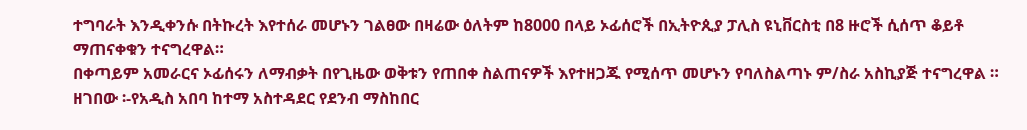ተግባራት እንዲቀንሱ በትኩረት እየተሰራ መሆኑን ገልፀው በዛሬው ዕለትም ከ8000 በላይ ኦፊሰሮች በኢትዮጲያ ፓሊስ ዩኒቨርስቲ በ8 ዙሮች ሲሰጥ ቆይቶ ማጠናቀቁን ተናግረዋል።
በቀጣይም አመራርና ኦፊሰሩን ለማብቃት በየጊዜው ወቅቱን የጠበቀ ስልጠናዎች እየተዘጋጁ የሚሰጥ መሆኑን የባለስልጣኑ ም/ስራ አስኪያጅ ተናግረዋል ።
ዘገበው ፡-የአዲስ አበባ ከተማ አስተዳደር የደንብ ማስከበር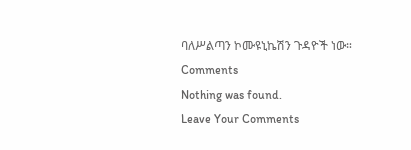ባለሥልጣን ኮሙዩኒኬሽን ጉዳዮች ነው።
Comments
Nothing was found.
Leave Your Comments